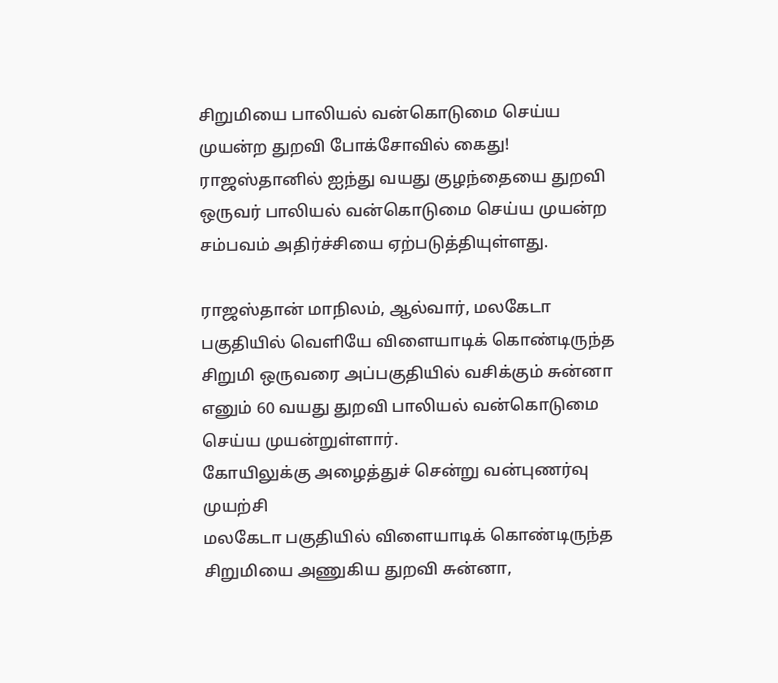சிறுமியை பாலியல் வன்கொடுமை செய்ய முயன்ற துறவி போக்சோவில் கைது!
ராஜஸ்தானில் ஐந்து வயது குழந்தையை துறவி ஒருவர் பாலியல் வன்கொடுமை செய்ய முயன்ற சம்பவம் அதிர்ச்சியை ஏற்படுத்தியுள்ளது.

ராஜஸ்தான் மாநிலம், ஆல்வார், மலகேடா பகுதியில் வெளியே விளையாடிக் கொண்டிருந்த சிறுமி ஒருவரை அப்பகுதியில் வசிக்கும் சுன்னா எனும் 60 வயது துறவி பாலியல் வன்கொடுமை செய்ய முயன்றுள்ளார்.
கோயிலுக்கு அழைத்துச் சென்று வன்புணர்வு முயற்சி
மலகேடா பகுதியில் விளையாடிக் கொண்டிருந்த சிறுமியை அணுகிய துறவி சுன்னா,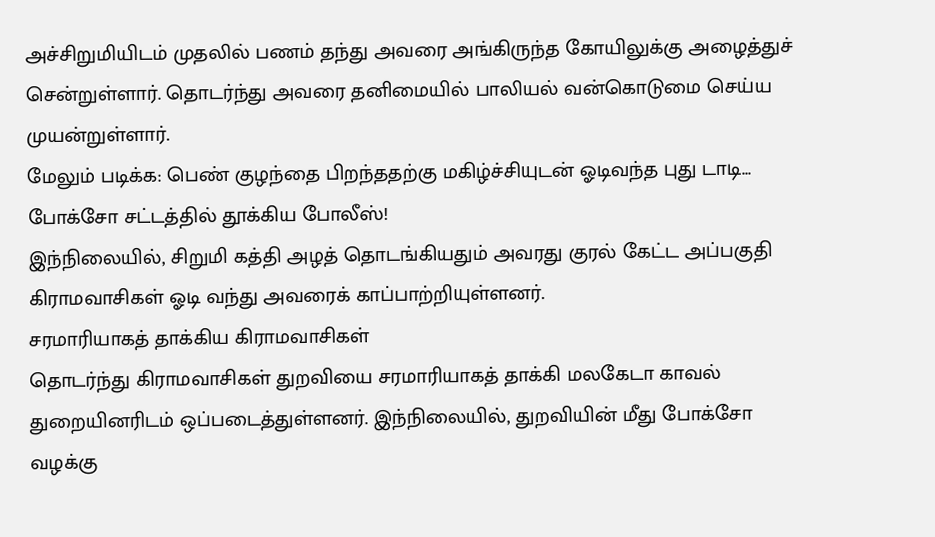அச்சிறுமியிடம் முதலில் பணம் தந்து அவரை அங்கிருந்த கோயிலுக்கு அழைத்துச் சென்றுள்ளார். தொடர்ந்து அவரை தனிமையில் பாலியல் வன்கொடுமை செய்ய முயன்றுள்ளார்.
மேலும் படிக்க: பெண் குழந்தை பிறந்ததற்கு மகிழ்ச்சியுடன் ஓடிவந்த புது டாடி... போக்சோ சட்டத்தில் தூக்கிய போலீஸ்!
இந்நிலையில், சிறுமி கத்தி அழத் தொடங்கியதும் அவரது குரல் கேட்ட அப்பகுதி கிராமவாசிகள் ஓடி வந்து அவரைக் காப்பாற்றியுள்ளனர்.
சரமாரியாகத் தாக்கிய கிராமவாசிகள்
தொடர்ந்து கிராமவாசிகள் துறவியை சரமாரியாகத் தாக்கி மலகேடா காவல் துறையினரிடம் ஒப்படைத்துள்ளனர். இந்நிலையில், துறவியின் மீது போக்சோ வழக்கு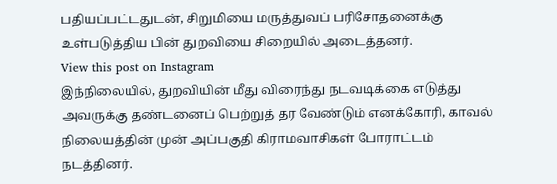பதியப்பட்டதுடன், சிறுமியை மருத்துவப் பரிசோதனைக்கு உள்படுத்திய பின் துறவியை சிறையில் அடைத்தனர்.
View this post on Instagram
இந்நிலையில், துறவியின் மீது விரைந்து நடவடிக்கை எடுத்து அவருக்கு தண்டனைப் பெற்றுத் தர வேண்டும் எனக்கோரி, காவல் நிலையத்தின் முன் அப்பகுதி கிராமவாசிகள் போராட்டம் நடத்தினர்.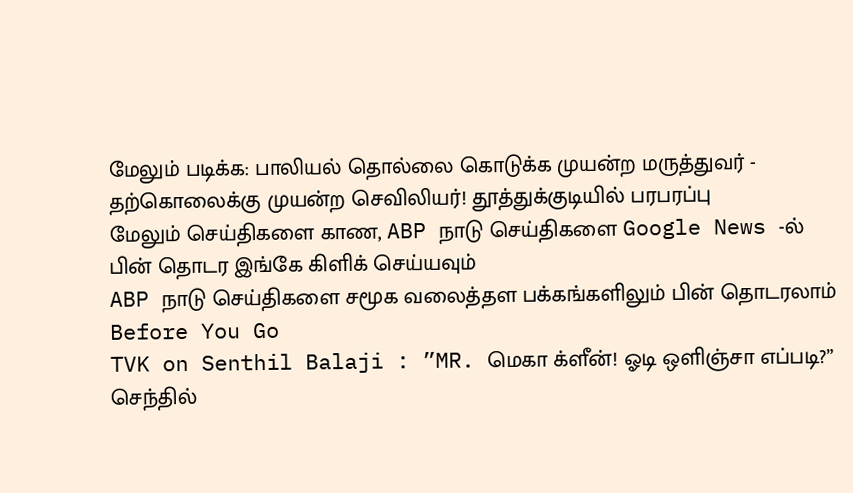மேலும் படிக்க: பாலியல் தொல்லை கொடுக்க முயன்ற மருத்துவர் - தற்கொலைக்கு முயன்ற செவிலியர்! தூத்துக்குடியில் பரபரப்பு
மேலும் செய்திகளை காண, ABP நாடு செய்திகளை Google News -ல் பின் தொடர இங்கே கிளிக் செய்யவும்
ABP நாடு செய்திகளை சமூக வலைத்தள பக்கங்களிலும் பின் தொடரலாம்
Before You Go
TVK on Senthil Balaji : ”MR. மெகா க்ளீன்! ஓடி ஒளிஞ்சா எப்படி?” செந்தில்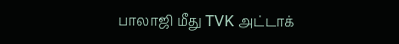பாலாஜி மீது TVK அட்டாக்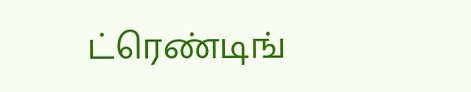ட்ரெண்டிங்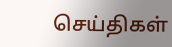செய்திகள்